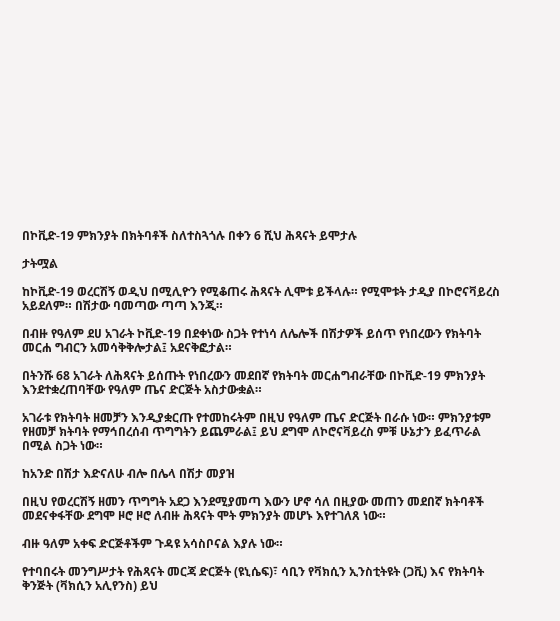በኮቪድ-19 ምክንያት በክትባቶች ስለተስጓጎሉ በቀን 6 ሺህ ሕጻናት ይሞታሉ

ታትሟል

ከኮቪድ-19 ወረርሽኝ ወዲህ በሚሊዮን የሚቆጠሩ ሕጻናት ሊሞቱ ይችላሉ። የሚሞቱት ታዲያ በኮሮናቫይረስ አይደለም። በሽታው ባመጣው ጣጣ እንጂ።

በብዙ የዓለም ደሀ አገራት ኮቪድ-19 በደቀነው ስጋት የተነሳ ለሌሎች በሽታዎች ይሰጥ የነበረውን የክትባት መርሐ ግብርን አመሳቅቅሎታል፤ አደናቅፎታል።

በትንሹ 68 አገራት ለሕጻናት ይሰጡት የነበረውን መደበኛ የክትባት መርሐግብራቸው በኮቪድ-19 ምክንያት እንደተቋረጠባቸው የዓለም ጤና ድርጅት አስታውቋል።

አገራቱ የክትባት ዘመቻን እንዲያቋርጡ የተመከሩትም በዚህ የዓለም ጤና ድርጅት በራሱ ነው። ምክንያቱም የዘመቻ ክትባት የማኅበረሰብ ጥግግትን ይጨምራል፤ ይህ ደግሞ ለኮሮናቫይረስ ምቹ ሁኔታን ይፈጥራል በሚል ስጋት ነው።

ከአንድ በሽታ እድናለሁ ብሎ በሌላ በሽታ መያዝ

በዚህ የወረርሽኝ ዘመን ጥግግት አደጋ እንደሚያመጣ እውን ሆኖ ሳለ በዚያው መጠን መደበኛ ክትባቶች መደናቀፋቸው ደግሞ ዞሮ ዞሮ ለብዙ ሕጻናት ሞት ምክንያት መሆኑ እየተገለጸ ነው።

ብዙ ዓለም አቀፍ ድርጅቶችም ጉዳዩ አሳስቦናል እያሉ ነው።

የተባበሩት መንግሥታት የሕጻናት መርጃ ድርጅት (ዩኒሴፍ)፣ ሳቢን የቫክሲን ኢንስቲትዩት (ጋቪ) እና የክትባት ቅንጅት (ቫክሲን አሊየንስ) ይህ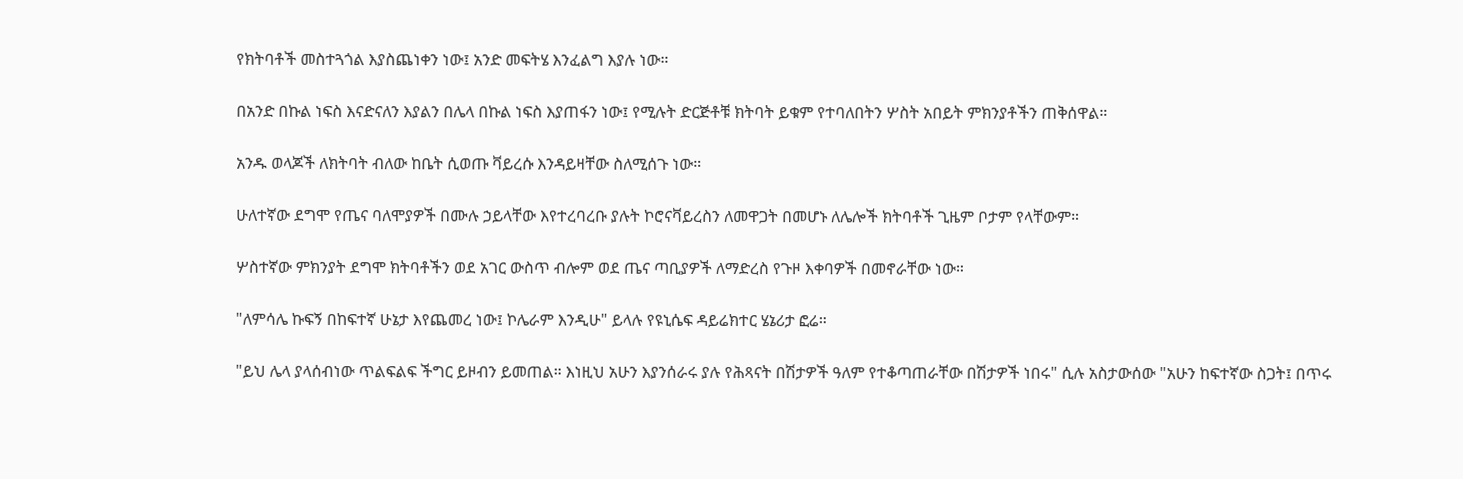የክትባቶች መስተጓጎል እያስጨነቀን ነው፤ አንድ መፍትሄ እንፈልግ እያሉ ነው።

በአንድ በኩል ነፍስ እናድናለን እያልን በሌላ በኩል ነፍስ እያጠፋን ነው፤ የሚሉት ድርጅቶቹ ክትባት ይቁም የተባለበትን ሦስት አበይት ምክንያቶችን ጠቅሰዋል።

አንዱ ወላጆች ለክትባት ብለው ከቤት ሲወጡ ቫይረሱ እንዳይዛቸው ስለሚሰጉ ነው።

ሁለተኛው ደግሞ የጤና ባለሞያዎች በሙሉ ኃይላቸው እየተረባረቡ ያሉት ኮሮናቫይረስን ለመዋጋት በመሆኑ ለሌሎች ክትባቶች ጊዜም ቦታም የላቸውም።

ሦስተኛው ምክንያት ደግሞ ክትባቶችን ወደ አገር ውስጥ ብሎም ወደ ጤና ጣቢያዎች ለማድረስ የጉዞ እቀባዎች በመኖራቸው ነው።

"ለምሳሌ ኩፍኝ በከፍተኛ ሁኔታ እየጨመረ ነው፤ ኮሌራም እንዲሁ" ይላሉ የዩኒሴፍ ዳይሬክተር ሄኔሪታ ፎሬ።

"ይህ ሌላ ያላሰብነው ጥልፍልፍ ችግር ይዞብን ይመጠል። እነዚህ አሁን እያንሰራሩ ያሉ የሕጻናት በሽታዎች ዓለም የተቆጣጠራቸው በሽታዎች ነበሩ" ሲሉ አስታውሰው "አሁን ከፍተኛው ስጋት፤ በጥሩ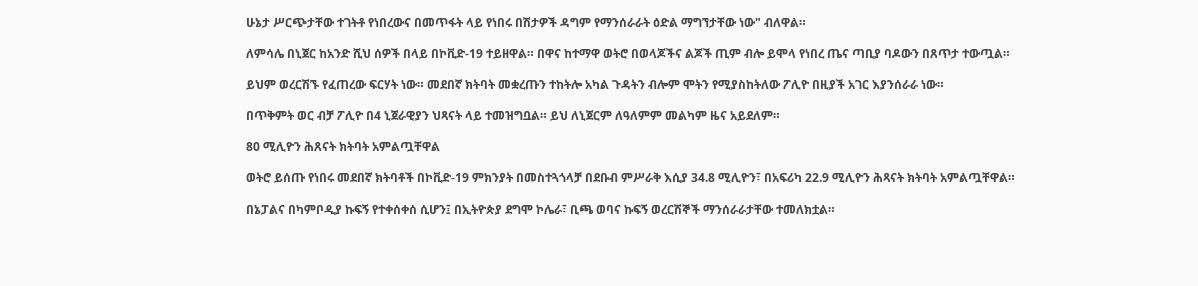ሁኔታ ሥርጭታቸው ተገትቶ የነበረውና በመጥፋት ላይ የነበሩ በሽታዎች ዳግም የማንሰራራት ዕድል ማግኘታቸው ነው" ብለዋል።

ለምሳሌ በኒጀር ከአንድ ሺህ ሰዎች በላይ በኮቪድ-19 ተይዘዋል። በዋና ከተማዋ ወትሮ በወላጆችና ልጆች ጢም ብሎ ይሞላ የነበረ ጤና ጣቢያ ባዶውን በጸጥታ ተውጧል።

ይህም ወረርሽኙ የፈጠረው ፍርሃት ነው። መደበኛ ክትባት መቋረጡን ተከትሎ አካል ጉዳትን ብሎም ሞትን የሚያስከትለው ፖሊዮ በዚያች አገር እያንሰራራ ነው።

በጥቅምት ወር ብቻ ፖሊዮ በ4 ኒጀራዊያን ህጻናት ላይ ተመዝግቧል። ይህ ለኒጀርም ለዓለምም መልካም ዜና አይደለም።

80 ሚሊዮን ሕጸናት ክትባት አምልጧቸዋል

ወትሮ ይሰጡ የነበሩ መደበኛ ክትባቶች በኮቪድ-19 ምክንያት በመስተጓጎላቻ በደቡብ ምሥራቅ እሲያ 34.8 ሚሊዮን፣ በአፍሪካ 22.9 ሚሊዮን ሕጻናት ክትባት አምልጧቸዋል።

በኔፓልና በካምቦዲያ ኩፍኝ የተቀሰቀሰ ሲሆን፤ በኢትዮጵያ ደግሞ ኮሌራ፣ ቢጫ ወባና ኩፍኝ ወረርሽኞች ማንሰራራታቸው ተመለክቷል።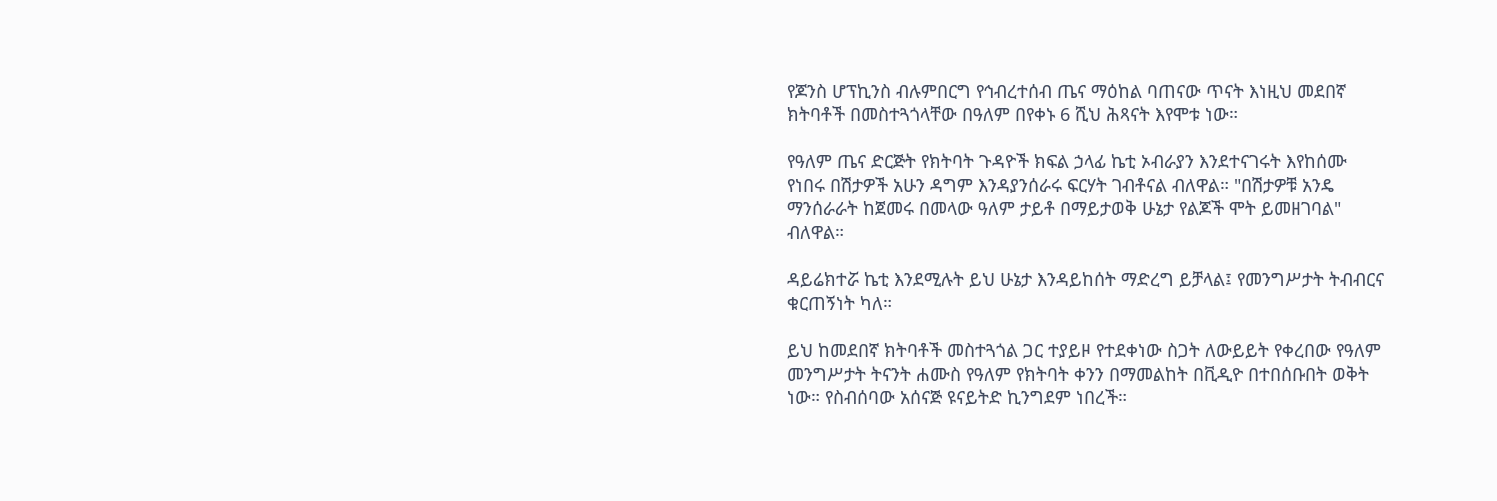የጆንስ ሆፕኪንስ ብሉምበርግ የኅብረተሰብ ጤና ማዕከል ባጠናው ጥናት እነዚህ መደበኛ ክትባቶች በመስተጓጎላቸው በዓለም በየቀኑ 6 ሺህ ሕጻናት እየሞቱ ነው።

የዓለም ጤና ድርጅት የክትባት ጉዳዮች ክፍል ኃላፊ ኬቲ ኦብራያን እንደተናገሩት እየከሰሙ የነበሩ በሽታዎች አሁን ዳግም እንዳያንሰራሩ ፍርሃት ገብቶናል ብለዋል። "በሽታዎቹ አንዴ ማንሰራራት ከጀመሩ በመላው ዓለም ታይቶ በማይታወቅ ሁኔታ የልጆች ሞት ይመዘገባል" ብለዋል።

ዳይሬክተሯ ኬቲ እንደሚሉት ይህ ሁኔታ እንዳይከሰት ማድረግ ይቻላል፤ የመንግሥታት ትብብርና ቁርጠኝነት ካለ።

ይህ ከመደበኛ ክትባቶች መስተጓጎል ጋር ተያይዞ የተደቀነው ስጋት ለውይይት የቀረበው የዓለም መንግሥታት ትናንት ሐሙስ የዓለም የክትባት ቀንን በማመልከት በቪዲዮ በተበሰቡበት ወቅት ነው። የስብሰባው አሰናጅ ዩናይትድ ኪንግደም ነበረች።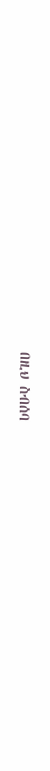በዚህ ስብሰባ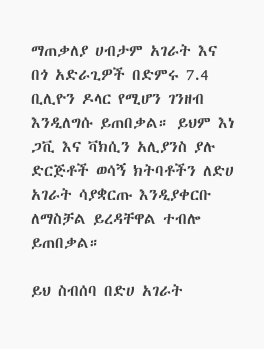ማጠቃለያ ሀብታም አገራት እና በጎ አድራጊዎች በድምሩ 7.4 ቢሊዮን ዶላር የሚሆን ገንዘብ እንዲለግሱ ይጠበቃል። ይህም እነ ጋቪ እና ቫክሲን አሊያንስ ያሉ ድርጅቶች ወሳኝ ክትባቶችን ለድሀ አገራት ሳያቋርጡ እንዲያቀርቡ ለማስቻል ይረዳቸዋል ተብሎ ይጠበቃል።

ይህ ስብሰባ በድሀ አገራት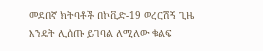መደበኛ ክትባቶች በኮቪድ-19 ወረርሽኝ ጊዜ እንዴት ሊሰጡ ይገባል ለሚለው ቁልፍ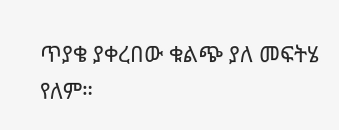ጥያቄ ያቀረበው ቁልጭ ያለ መፍትሄ የለም።